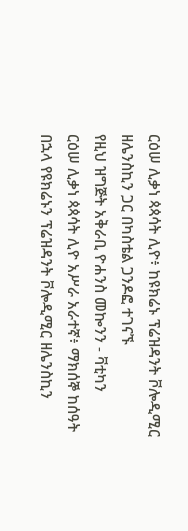ርዕሠ ሊቃነ ጳጳሳት ሊዮ፥ ከዩክሬኑ ፕሬዝዳንት ቮሎዲሚር ዘሌንስኪን ጋር በካስቴል ጋንዶፎ ተገናኙ
የዚህ ዝግጅት አቅራቢ ዮሐንስ መኰንን - ቫቲካን
ርዕሠ ሊቃነ ጳጳሳት ሊዮ አሥራ አራተኛ፥ ማክሰኞ ከሰዓት በኋላ የዩክሬኑን ፕሬዝዳንት ቮሎዲሚር ዘሌንስኪን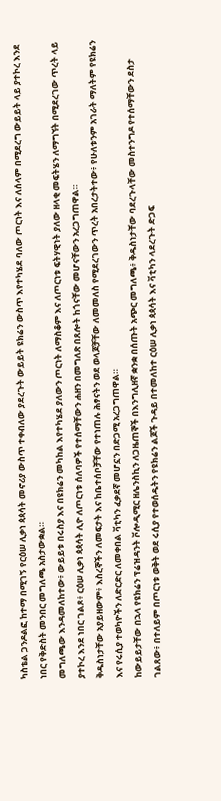ካስቴል ጋንዶልፎ ከተማ በሚገኝ የርዕሠ ሊቃነ ጳጳሳት መኖሪያ ውስጥ ተቀብለው ያደረጉት ውይይት ዩክሬን ውስጥ እየተካሄደ ባለው ጦርነት እና ለሰላም በሚደረግ ውይይት ላይ ያተኮረ እንደ ነበር የቅድስት መንበር መግለጫ አስታውቋል።
መግለጫው እንዳመለከተው፥ ውይይቱ በሩስያ እና በዩክሬን መካከል እየተካሄደ ያለውን ጦርነት ለማስቆም እና ለጦርነቱ ፍትሃዊነት ያለው ዘላቂ መፍትሄን ለማግኘት በሚደረገው ጥረት ላይ ያተኮረ እንደ ነበር ገልጾ፥ ርዕሠ ሊቃነ ጳጳሳት ሊዮ ለጦርነቱ ሰለባዎች የተሰማቸውን ሐዘን በመግለጽ በጸሎት ከጎናቸው መሆናቸውን አረጋግጠዋል።
ቅዱስነታቸው አያይዘውም፥ እስረኞችን ለመፍታት እና ከቤተሰቦቻቸው የተነጠሉ ሕፃናትን ወደ ወላጆቻቸው ለመመለስ የሚደረገውን ጥረት አበረታትተው፥ የሁለቱንም አገራት ማለትም የዩክሬን እና የሩሲያ ተወካዮችን ለድርድር ለመቀበል ቫቲካን ፈቃደኛ መሆኗን በድጋሚ አረጋግጠዋል።
ከውይይታቸው በኋላ የዩክሬን ፕሬዝዳንት ቮሎዲሚር ዘሌንስኪን ለጋዜጠኞች በእንግሊዘኛ ቋንቋ በሰጡት አጭር መግለጫ፥ ቅዱስነታቸው ባደረጉላቸው መስተንግዶ የተሰማቸውን ደስታ ገልጸው፥ በተለይም በጦርነቱ ወቅት ወደ ሩሲያ የተወሰዱትን የዩክሬን ልጆች ጉዳይ በተመለከተ ርዕሠ ሊቃነ ጳጳሳት እና ቫቲካን ላደረጉት ድጋፍ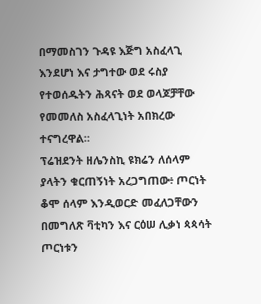በማመስገን ጉዳዩ እጅግ አስፈላጊ እንደሆነ እና ታግተው ወደ ሩስያ የተወሰዱትን ሕጻናት ወደ ወላጆቻቸው የመመለስ አስፈላጊነት አበክረው ተናግረዋል።
ፕሬዝደንት ዘሌንስኪ ዩክሬን ለሰላም ያላትን ቁርጠኝነት አረጋግጠው፥ ጦርነት ቆሞ ሰላም እንዲወርድ መፈለጋቸውን በመግለጽ ቫቲካን እና ርዕሠ ሊቃነ ጳጳሳት ጦርነቱን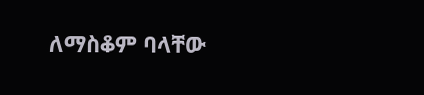ለማስቆም ባላቸው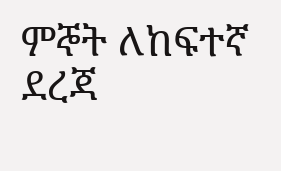ምኞት ለከፍተኛ ደረጃ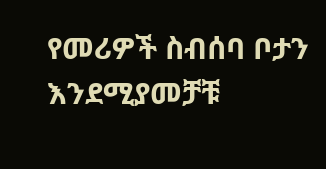የመሪዎች ስብሰባ ቦታን እንደሚያመቻቹ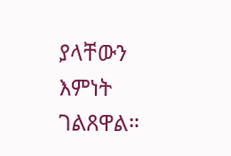ያላቸውን እምነት ገልጸዋል።